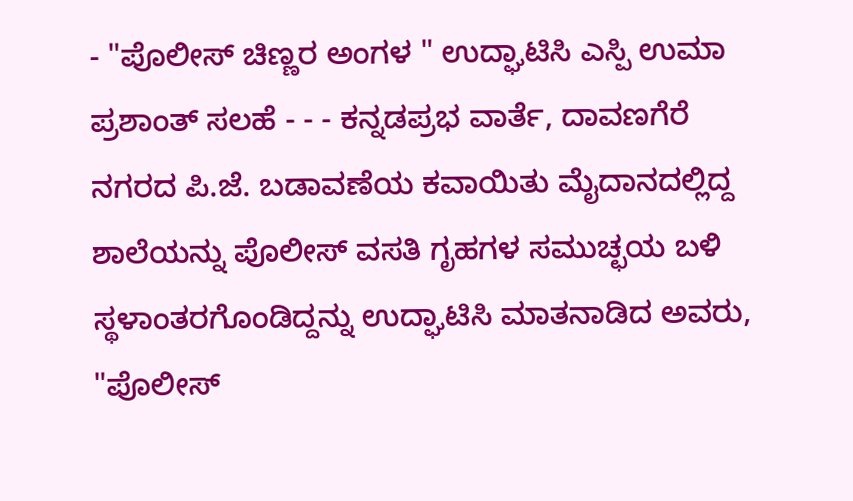- "ಪೊಲೀಸ್ ಚಿಣ್ಣರ ಅಂಗಳ " ಉದ್ಘಾಟಿಸಿ ಎಸ್ಪಿ ಉಮಾ ಪ್ರಶಾಂತ್ ಸಲಹೆ - - - ಕನ್ನಡಪ್ರಭ ವಾರ್ತೆ, ದಾವಣಗೆರೆ
ನಗರದ ಪಿ.ಜೆ. ಬಡಾವಣೆಯ ಕವಾಯಿತು ಮೈದಾನದಲ್ಲಿದ್ದ ಶಾಲೆಯನ್ನು ಪೊಲೀಸ್ ವಸತಿ ಗೃಹಗಳ ಸಮುಚ್ಛಯ ಬಳಿ ಸ್ಥಳಾಂತರಗೊಂಡಿದ್ದನ್ನು ಉದ್ಘಾಟಿಸಿ ಮಾತನಾಡಿದ ಅವರು, "ಪೊಲೀಸ್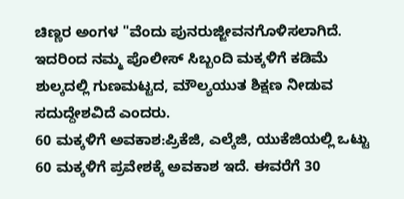ಚಿಣ್ಣರ ಅಂಗಳ "ವೆಂದು ಪುನರುಜ್ಜೀವನಗೊಳಿಸಲಾಗಿದೆ. ಇದರಿಂದ ನಮ್ಮ ಪೊಲೀಸ್ ಸಿಬ್ಬಂದಿ ಮಕ್ಕಳಿಗೆ ಕಡಿಮೆ ಶುಲ್ಕದಲ್ಲಿ ಗುಣಮಟ್ಟದ, ಮೌಲ್ಯಯುತ ಶಿಕ್ಷಣ ನೀಡುವ ಸದುದ್ದೇಶವಿದೆ ಎಂದರು.
60 ಮಕ್ಕಳಿಗೆ ಅವಕಾಶ:ಪ್ರಿಕೆಜಿ, ಎಲ್ಕೆಜಿ, ಯುಕೆಜಿಯಲ್ಲಿ ಒಟ್ಟು 60 ಮಕ್ಕಳಿಗೆ ಪ್ರವೇಶಕ್ಕೆ ಅವಕಾಶ ಇದೆ. ಈವರೆಗೆ 30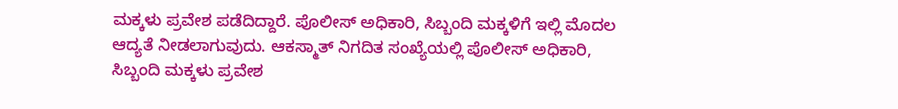ಮಕ್ಕಳು ಪ್ರವೇಶ ಪಡೆದಿದ್ದಾರೆ. ಪೊಲೀಸ್ ಅಧಿಕಾರಿ, ಸಿಬ್ಬಂದಿ ಮಕ್ಕಳಿಗೆ ಇಲ್ಲಿ ಮೊದಲ ಆದ್ಯತೆ ನೀಡಲಾಗುವುದು. ಆಕಸ್ಮಾತ್ ನಿಗದಿತ ಸಂಖ್ಯೆಯಲ್ಲಿ ಪೊಲೀಸ್ ಅಧಿಕಾರಿ, ಸಿಬ್ಬಂದಿ ಮಕ್ಕಳು ಪ್ರವೇಶ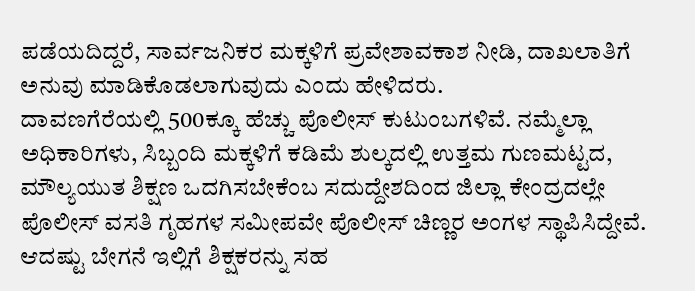ಪಡೆಯದಿದ್ದರೆ, ಸಾರ್ವಜನಿಕರ ಮಕ್ಕಳಿಗೆ ಪ್ರವೇಶಾವಕಾಶ ನೀಡಿ, ದಾಖಲಾತಿಗೆ ಅನುವು ಮಾಡಿಕೊಡಲಾಗುವುದು ಎಂದು ಹೇಳಿದರು.
ದಾವಣಗೆರೆಯಲ್ಲಿ 500ಕ್ಕೂ ಹೆಚ್ಚು ಪೊಲೀಸ್ ಕುಟುಂಬಗಳಿವೆ. ನಮ್ಮೆಲ್ಲಾ ಅಧಿಕಾರಿಗಳು, ಸಿಬ್ಬಂದಿ ಮಕ್ಕಳಿಗೆ ಕಡಿಮೆ ಶುಲ್ಕದಲ್ಲಿ ಉತ್ತಮ ಗುಣಮಟ್ಟದ, ಮೌಲ್ಯಯುತ ಶಿಕ್ಷಣ ಒದಗಿಸಬೇಕೆಂಬ ಸದುದ್ದೇಶದಿಂದ ಜಿಲ್ಲಾ ಕೇಂದ್ರದಲ್ಲೇ ಪೊಲೀಸ್ ವಸತಿ ಗೃಹಗಳ ಸಮೀಪವೇ ಪೊಲೀಸ್ ಚಿಣ್ಣರ ಅಂಗಳ ಸ್ಥಾಪಿಸಿದ್ದೇವೆ. ಆದಷ್ಟು ಬೇಗನೆ ಇಲ್ಲಿಗೆ ಶಿಕ್ಷಕರನ್ನು ಸಹ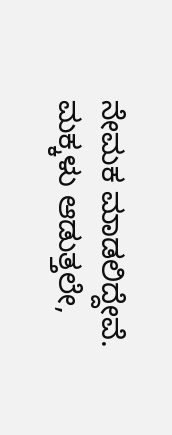ನೇಮಕ ಮಾಡಲಿದ್ದೇವೆ. ಮಕ್ಕಳು ಆಡುತ್ತಲೇ,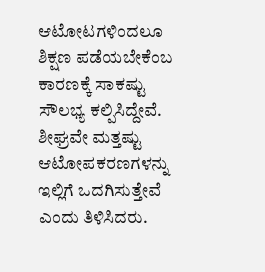ಆಟೋಟಗಳಿಂದಲೂ ಶಿಕ್ಷಣ ಪಡೆಯಬೇಕೆಂಬ ಕಾರಣಕ್ಕೆ ಸಾಕಷ್ಟು ಸೌಲಭ್ಯ ಕಲ್ಪಿಸಿದ್ದೇವೆ. ಶೀಘ್ರವೇ ಮತ್ತಷ್ಟು ಆಟೋಪಕರಣಗಳನ್ನು ಇಲ್ಲಿಗೆ ಒದಗಿಸುತ್ತೇವೆ ಎಂದು ತಿಳಿಸಿದರು.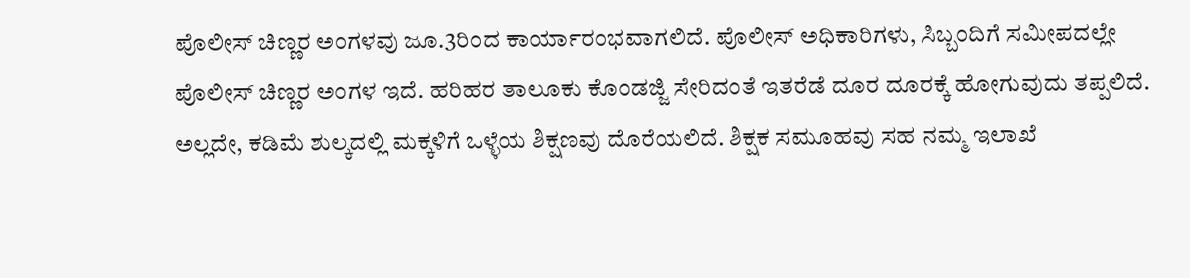ಪೊಲೀಸ್ ಚಿಣ್ಣರ ಅಂಗಳವು ಜೂ.3ರಿಂದ ಕಾರ್ಯಾರಂಭವಾಗಲಿದೆ. ಪೊಲೀಸ್ ಅಧಿಕಾರಿಗಳು, ಸಿಬ್ಬಂದಿಗೆ ಸಮೀಪದಲ್ಲೇ ಪೊಲೀಸ್ ಚಿಣ್ಣರ ಅಂಗಳ ಇದೆ. ಹರಿಹರ ತಾಲೂಕು ಕೊಂಡಜ್ಜಿ ಸೇರಿದಂತೆ ಇತರೆಡೆ ದೂರ ದೂರಕ್ಕೆ ಹೋಗುವುದು ತಪ್ಪಲಿದೆ. ಅಲ್ಲದೇ, ಕಡಿಮೆ ಶುಲ್ಕದಲ್ಲಿ ಮಕ್ಕಳಿಗೆ ಒಳ್ಳೆಯ ಶಿಕ್ಷಣವು ದೊರೆಯಲಿದೆ. ಶಿಕ್ಷಕ ಸಮೂಹವು ಸಹ ನಮ್ಮ ಇಲಾಖೆ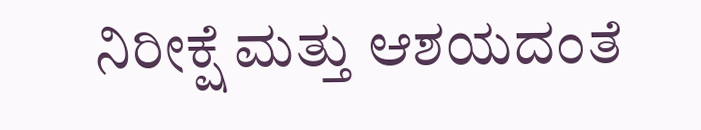ನಿರೀಕ್ಷೆ ಮತ್ತು ಆಶಯದಂತೆ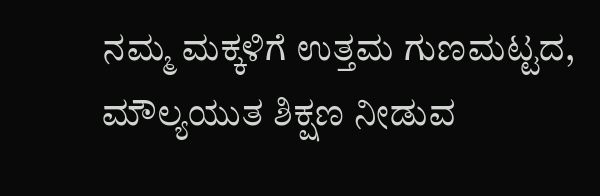ನಮ್ಮ ಮಕ್ಕಳಿಗೆ ಉತ್ತಮ ಗುಣಮಟ್ಟದ, ಮೌಲ್ಯಯುತ ಶಿಕ್ಷಣ ನೀಡುವ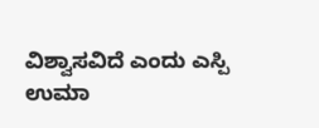ವಿಶ್ವಾಸವಿದೆ ಎಂದು ಎಸ್ಪಿ ಉಮಾ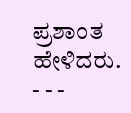ಪ್ರಶಾಂತ ಹೇಳಿದರು.
- - -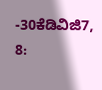-30ಕೆಡಿವಿಜಿ7, 8: